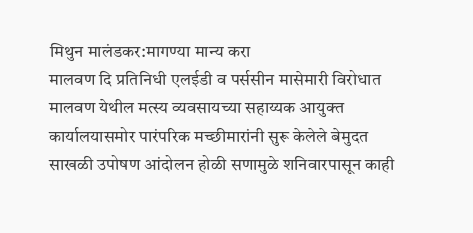मिथुन मालंडकर:मागण्या मान्य करा
मालवण दि प्रतिनिधी एलईडी व पर्ससीन मासेमारी विरोधात मालवण येथील मत्स्य व्यवसायच्या सहाय्यक आयुक्त कार्यालयासमोर पारंपरिक मच्छीमारांनी सुरू केलेले बेमुदत साखळी उपोषण आंदोलन होळी सणामुळे शनिवारपासून काही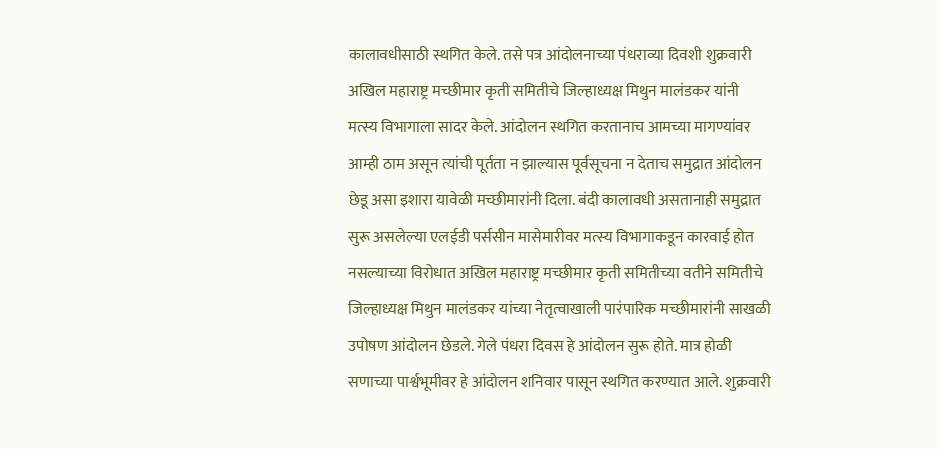कालावधीसाठी स्थगित केले. तसे पत्र आंदोलनाच्या पंधराव्या दिवशी शुक्रवारी अखिल महाराष्ट्र मच्छीमार कृती समितीचे जिल्हाध्यक्ष मिथुन मालंडकर यांनी मत्स्य विभागाला सादर केले. आंदोलन स्थगित करतानाच आमच्या मागण्यांवर आम्ही ठाम असून त्यांची पूर्तता न झाल्यास पूर्वसूचना न देताच समुद्रात आंदोलन छेडू असा इशारा यावेळी मच्छीमारांनी दिला. बंदी कालावधी असतानाही समुद्रात सुरू असलेल्या एलईडी पर्ससीन मासेमारीवर मत्स्य विभागाकडून कारवाई होत नसल्याच्या विरोधात अखिल महाराष्ट्र मच्छीमार कृती समितीच्या वतीने समितीचे जिल्हाध्यक्ष मिथुन मालंडकर यांच्या नेतृत्वाखाली पारंपारिक मच्छीमारांनी साखळी उपोषण आंदोलन छेडले. गेले पंधरा दिवस हे आंदोलन सुरू होते. मात्र होळी सणाच्या पार्श्वभूमीवर हे आंदोलन शनिवार पासून स्थगित करण्यात आले. शुक्रवारी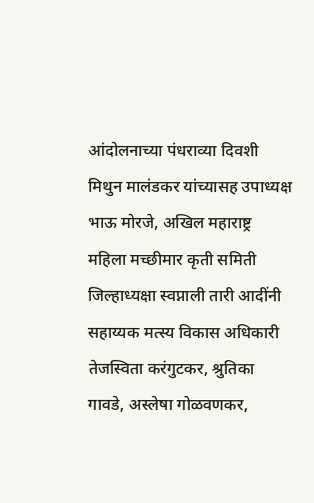आंदोलनाच्या पंधराव्या दिवशी मिथुन मालंडकर यांच्यासह उपाध्यक्ष भाऊ मोरजे, अखिल महाराष्ट्र महिला मच्छीमार कृती समिती जिल्हाध्यक्षा स्वप्नाली तारी आदींनी सहाय्यक मत्स्य विकास अधिकारी तेजस्विता करंगुटकर, श्रुतिका गावडे, अस्लेषा गोळवणकर,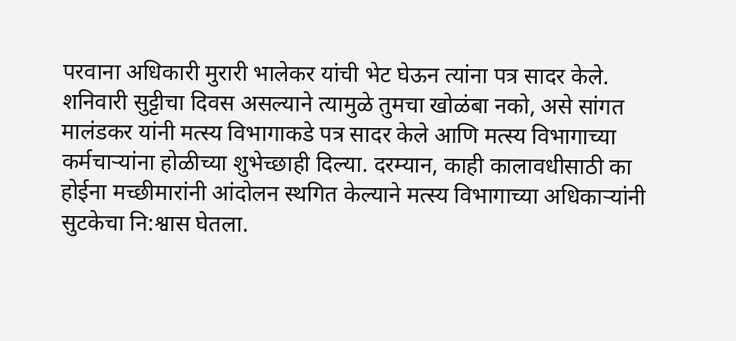परवाना अधिकारी मुरारी भालेकर यांची भेट घेऊन त्यांना पत्र सादर केले. शनिवारी सुट्टीचा दिवस असल्याने त्यामुळे तुमचा खोळंबा नको, असे सांगत मालंडकर यांनी मत्स्य विभागाकडे पत्र सादर केले आणि मत्स्य विभागाच्या कर्मचाऱ्यांना होळीच्या शुभेच्छाही दिल्या. दरम्यान, काही कालावधीसाठी का होईना मच्छीमारांनी आंदोलन स्थगित केल्याने मत्स्य विभागाच्या अधिकाऱ्यांनी सुटकेचा नि:श्वास घेतला.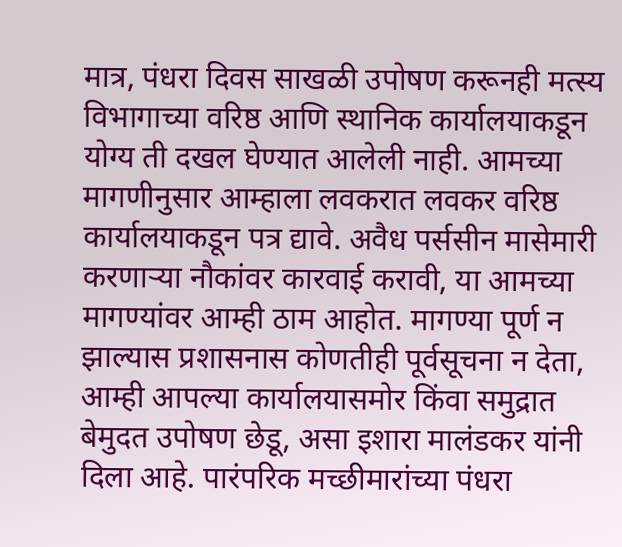मात्र, पंधरा दिवस साखळी उपोषण करूनही मत्स्य विभागाच्या वरिष्ठ आणि स्थानिक कार्यालयाकडून योग्य ती दखल घेण्यात आलेली नाही. आमच्या मागणीनुसार आम्हाला लवकरात लवकर वरिष्ठ कार्यालयाकडून पत्र द्यावे. अवैध पर्ससीन मासेमारी करणाऱ्या नौकांवर कारवाई करावी, या आमच्या मागण्यांवर आम्ही ठाम आहोत. मागण्या पूर्ण न झाल्यास प्रशासनास कोणतीही पूर्वसूचना न देता, आम्ही आपल्या कार्यालयासमोर किंवा समुद्रात बेमुदत उपोषण छेडू, असा इशारा मालंडकर यांनी दिला आहे. पारंपरिक मच्छीमारांच्या पंधरा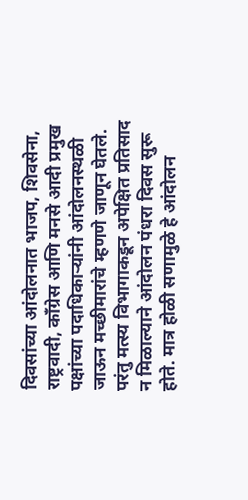दिवसांच्या आंदोलनात भाजप, शिवसेना, राष्ट्रवादी, काँग्रेस आणि मनसे आदी प्रमुख पक्षांच्या पदाधिकाऱ्यांनी आंदोलनस्थळी जाऊन मच्छीमारांचे म्हणणे जाणून घेतले. परंतु मत्स्य विभागाकडून अपेक्षित प्रतिसाद न मिळाल्याने आंदोलन पंधरा दिवस सुरू होते. मात्र होळी सणामुळे हे आंदोलन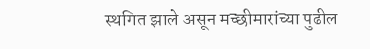स्थगित झाले असून मच्छीमारांच्या पुढील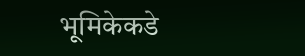भूमिकेकडे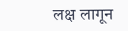लक्ष लागून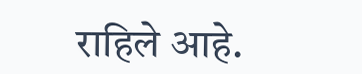राहिले आहे.